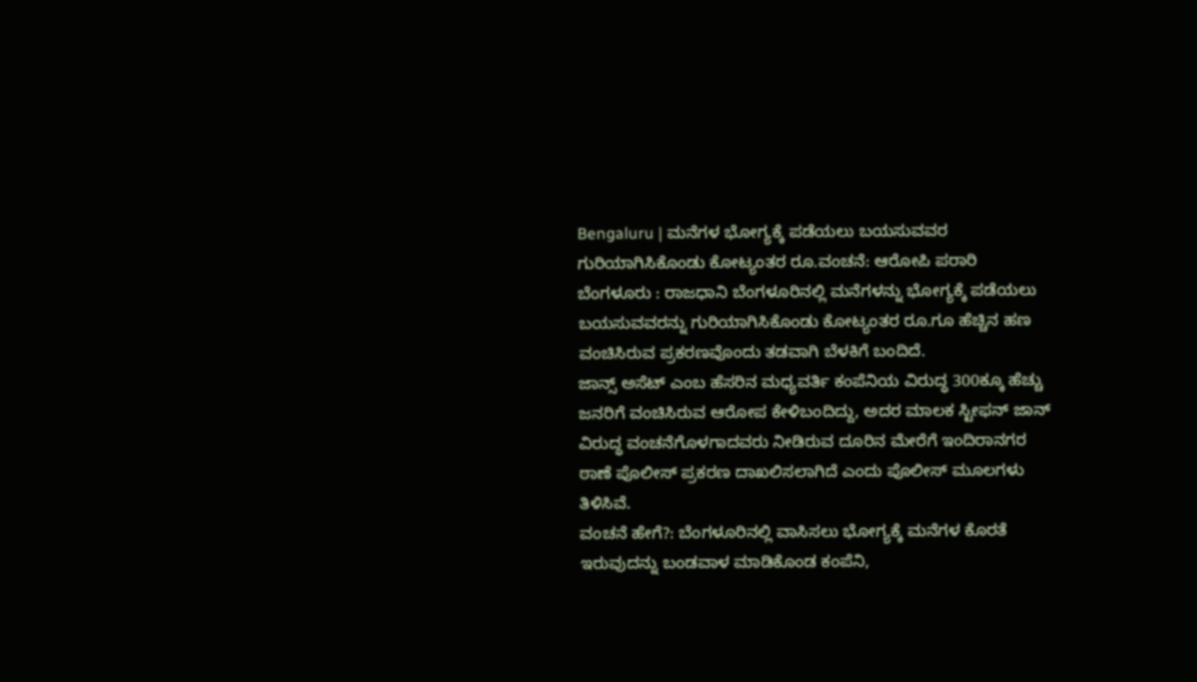Bengaluru | ಮನೆಗಳ ಭೋಗ್ಯಕ್ಕೆ ಪಡೆಯಲು ಬಯಸುವವರ ಗುರಿಯಾಗಿಸಿಕೊಂಡು ಕೋಟ್ಯಂತರ ರೂ.ವಂಚನೆ: ಆರೋಪಿ ಪರಾರಿ
ಬೆಂಗಳೂರು : ರಾಜಧಾನಿ ಬೆಂಗಳೂರಿನಲ್ಲಿ ಮನೆಗಳನ್ನು ಭೋಗ್ಯಕ್ಕೆ ಪಡೆಯಲು ಬಯಸುವವರನ್ನು ಗುರಿಯಾಗಿಸಿಕೊಂಡು ಕೋಟ್ಯಂತರ ರೂ.ಗೂ ಹೆಚ್ಚಿನ ಹಣ ವಂಚಿಸಿರುವ ಪ್ರಕರಣವೊಂದು ತಡವಾಗಿ ಬೆಳಕಿಗೆ ಬಂದಿದೆ.
ಜಾನ್ಸ್ ಅಸೆಟ್ ಎಂಬ ಹೆಸರಿನ ಮಧ್ಯವರ್ತಿ ಕಂಪೆನಿಯ ವಿರುದ್ಧ 300ಕ್ಕೂ ಹೆಚ್ಚು ಜನರಿಗೆ ವಂಚಿಸಿರುವ ಆರೋಪ ಕೇಳಿಬಂದಿದ್ದು, ಅದರ ಮಾಲಕ ಸ್ಟೀಫನ್ ಜಾನ್ ವಿರುದ್ಧ ವಂಚನೆಗೊಳಗಾದವರು ನೀಡಿರುವ ದೂರಿನ ಮೇರೆಗೆ ಇಂದಿರಾನಗರ ಠಾಣೆ ಪೊಲೀಸ್ ಪ್ರಕರಣ ದಾಖಲಿಸಲಾಗಿದೆ ಎಂದು ಪೊಲೀಸ್ ಮೂಲಗಳು ತಿಳಿಸಿವೆ.
ವಂಚನೆ ಹೇಗೆ?: ಬೆಂಗಳೂರಿನಲ್ಲಿ ವಾಸಿಸಲು ಭೋಗ್ಯಕ್ಕೆ ಮನೆಗಳ ಕೊರತೆ ಇರುವುದನ್ನು ಬಂಡವಾಳ ಮಾಡಿಕೊಂಡ ಕಂಪೆನಿ,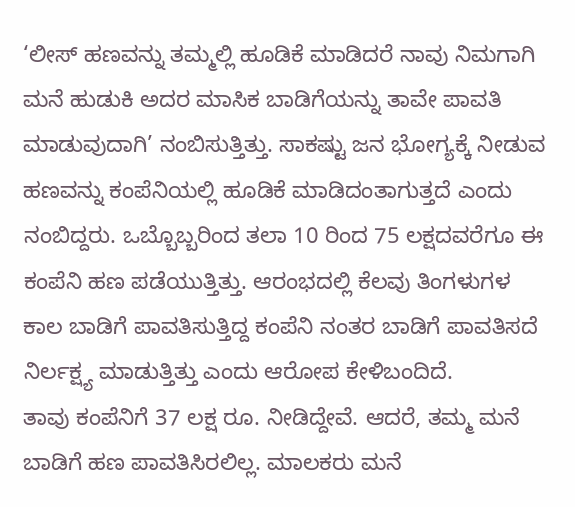‘ಲೀಸ್ ಹಣವನ್ನು ತಮ್ಮಲ್ಲಿ ಹೂಡಿಕೆ ಮಾಡಿದರೆ ನಾವು ನಿಮಗಾಗಿ ಮನೆ ಹುಡುಕಿ ಅದರ ಮಾಸಿಕ ಬಾಡಿಗೆಯನ್ನು ತಾವೇ ಪಾವತಿ ಮಾಡುವುದಾಗಿ’ ನಂಬಿಸುತ್ತಿತ್ತು. ಸಾಕಷ್ಟು ಜನ ಭೋಗ್ಯಕ್ಕೆ ನೀಡುವ ಹಣವನ್ನು ಕಂಪೆನಿಯಲ್ಲಿ ಹೂಡಿಕೆ ಮಾಡಿದಂತಾಗುತ್ತದೆ ಎಂದು ನಂಬಿದ್ದರು. ಒಬ್ಬೊಬ್ಬರಿಂದ ತಲಾ 10 ರಿಂದ 75 ಲಕ್ಷದವರೆಗೂ ಈ ಕಂಪೆನಿ ಹಣ ಪಡೆಯುತ್ತಿತ್ತು. ಆರಂಭದಲ್ಲಿ ಕೆಲವು ತಿಂಗಳುಗಳ ಕಾಲ ಬಾಡಿಗೆ ಪಾವತಿಸುತ್ತಿದ್ದ ಕಂಪೆನಿ ನಂತರ ಬಾಡಿಗೆ ಪಾವತಿಸದೆ ನಿರ್ಲಕ್ಷ್ಯ ಮಾಡುತ್ತಿತ್ತು ಎಂದು ಆರೋಪ ಕೇಳಿಬಂದಿದೆ.
ತಾವು ಕಂಪೆನಿಗೆ 37 ಲಕ್ಷ ರೂ. ನೀಡಿದ್ದೇವೆ. ಆದರೆ, ತಮ್ಮ ಮನೆ ಬಾಡಿಗೆ ಹಣ ಪಾವತಿಸಿರಲಿಲ್ಲ. ಮಾಲಕರು ಮನೆ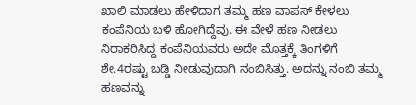ಖಾಲಿ ಮಾಡಲು ಹೇಳಿದಾಗ ತಮ್ಮ ಹಣ ವಾಪಸ್ ಕೇಳಲು ಕಂಪೆನಿಯ ಬಳಿ ಹೋಗಿದ್ದೆವು. ಈ ವೇಳೆ ಹಣ ನೀಡಲು ನಿರಾಕರಿಸಿದ್ದ ಕಂಪೆನಿಯವರು ಅದೇ ಮೊತ್ತಕ್ಕೆ ತಿಂಗಳಿಗೆ ಶೇ.4ರಷ್ಟು ಬಡ್ಡಿ ನೀಡುವುದಾಗಿ ನಂಬಿಸಿತ್ತು. ಅದನ್ನು ನಂಬಿ ತಮ್ಮ ಹಣವನ್ನು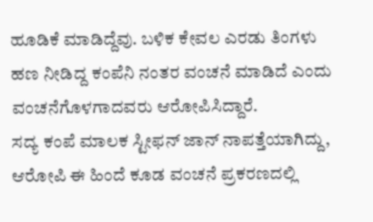ಹೂಡಿಕೆ ಮಾಡಿದ್ದೆವು. ಬಳಿಕ ಕೇವಲ ಎರಡು ತಿಂಗಳು ಹಣ ನೀಡಿದ್ದ ಕಂಪೆನಿ ನಂತರ ವಂಚನೆ ಮಾಡಿದೆ ಎಂದು ವಂಚನೆಗೊಳಗಾದವರು ಆರೋಪಿಸಿದ್ದಾರೆ.
ಸದ್ಯ ಕಂಪೆ ಮಾಲಕ ಸ್ಟೀಫನ್ ಜಾನ್ ನಾಪತ್ತೆಯಾಗಿದ್ದು, ಆರೋಪಿ ಈ ಹಿಂದೆ ಕೂಡ ವಂಚನೆ ಪ್ರಕರಣದಲ್ಲಿ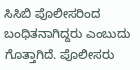ಸಿಸಿಬಿ ಪೊಲೀಸರಿಂದ ಬಂಧಿತನಾಗಿದ್ದರು ಎಂಬುದು ಗೊತ್ತಾಗಿದೆ. ಪೊಲೀಸರು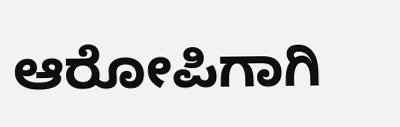ಆರೋಪಿಗಾಗಿ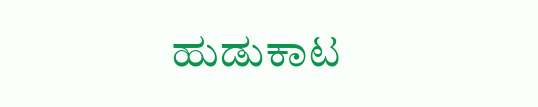ಹುಡುಕಾಟ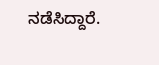ನಡೆಸಿದ್ದಾರೆ.